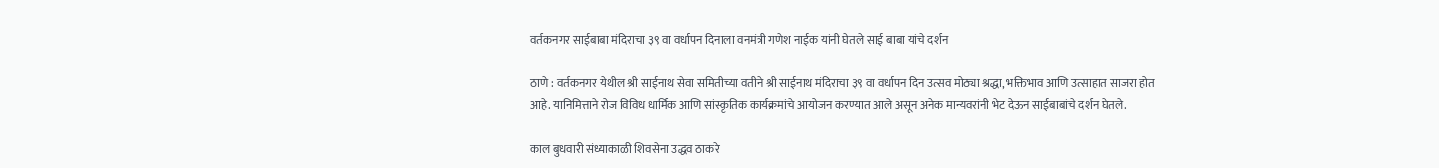वर्तकनगर साईबाबा मंदिराचा ३९ वा वर्धापन दिनाला वनमंत्री गणेश नाईक यांनी घेतले साई बाबा यांचे दर्शन

ठाणे : वर्तकनगर येथील श्री साईनाथ सेवा समितीच्या वतीने श्री साईनाथ मंदिराचा ३९ वा वर्धापन दिन उत्सव मोठ्या श्रद्धा, भक्तिभाव आणि उत्साहात साजरा होत आहे. यानिमित्ताने रोज विविध धार्मिक आणि सांस्कृतिक कार्यक्रमांचे आयोजन करण्यात आले असून अनेक मान्यवरांनी भेट देऊन साईबाबांचे दर्शन घेतले.

काल बुधवारी संध्याकाळी शिवसेना उद्धव ठाकरे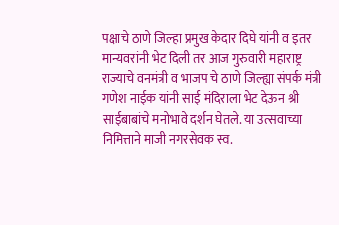पक्षाचे ठाणे जिल्हा प्रमुख केदार दिघे यांनी व इतर मान्यवरांनी भेट दिली तर आज गुरुवारी महाराष्ट्र राज्याचे वनमंत्री व भाजप चे ठाणे जिल्ह्या संपर्क मंत्री गणेश नाईक यांनी साई मंदिराला भेट देऊन श्री साईबाबांचे मनोभावे दर्शन घेतले. या उत्सवाच्या निमित्ताने माजी नगरसेवक स्व.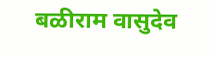बळीराम वासुदेव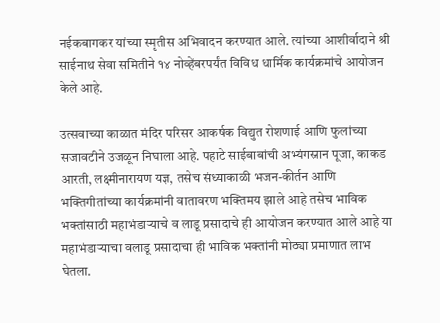नईकबागकर यांच्या स्मृतीस अभिवादन करण्यात आले. त्यांच्या आशीर्वादाने श्री साईनाथ सेवा समितीने १४ नोव्हेंबरपर्यंत विविध धार्मिक कार्यक्रमांचे आयोजन केले आहे.

उत्सवाच्या काळात मंदिर परिसर आकर्षक विद्युत रोशणाई आणि फुलांच्या सजावटीने उजळून निघाला आहे. पहाटे साईबाबांची अभ्यंगस्नान पूजा, काकड आरती, लक्ष्मीनारायण यज्ञ, तसेच संध्याकाळी भजन-कीर्तन आणि भक्तिगीतांच्या कार्यक्रमांनी वातावरण भक्तिमय झाले आहे तसेच भाविक भक्तांसाठी महाभंडाऱ्याचे व लाडू प्रसादाचे ही आयोजन करण्यात आले आहे या महाभंडाऱ्याचा वलाडू प्रसादाचा ही भाविक भक्तांनी मोठ्या प्रमाणात लाभ घेतला.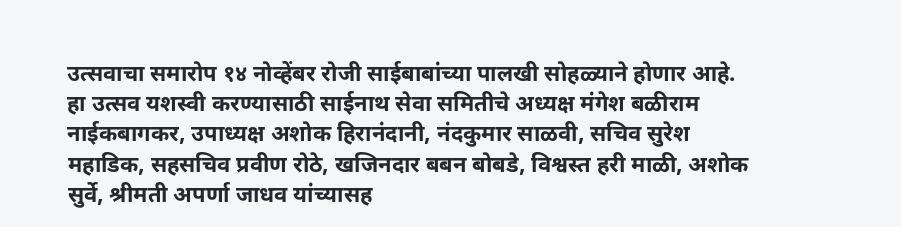उत्सवाचा समारोप १४ नोव्हेंबर रोजी साईबाबांच्या पालखी सोहळ्याने होणार आहे.
हा उत्सव यशस्वी करण्यासाठी साईनाथ सेवा समितीचे अध्यक्ष मंगेश बळीराम नाईकबागकर, उपाध्यक्ष अशोक हिरानंदानी, नंदकुमार साळवी, सचिव सुरेश महाडिक, सहसचिव प्रवीण रोठे, खजिनदार बबन बोबडे, विश्वस्त हरी माळी, अशोक सुर्वे, श्रीमती अपर्णा जाधव यांच्यासह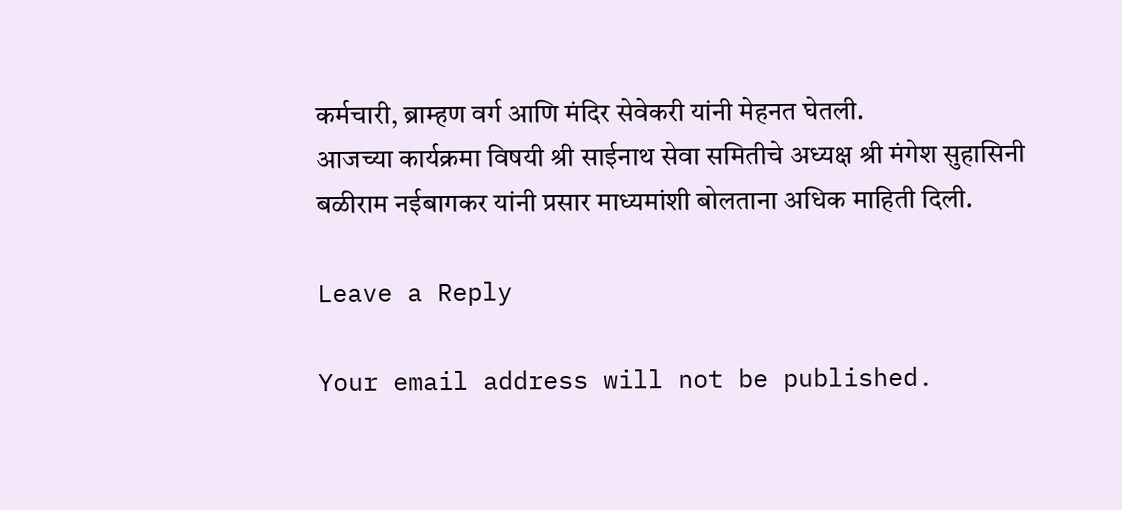कर्मचारी, ब्राम्हण वर्ग आणि मंदिर सेवेकरी यांनी मेहनत घेतली.
आजच्या कार्यक्रमा विषयी श्री साईनाथ सेवा समितीचे अध्यक्ष श्री मंगेश सुहासिनी बळीराम नईबागकर यांनी प्रसार माध्यमांशी बोलताना अधिक माहिती दिली.

Leave a Reply

Your email address will not be published.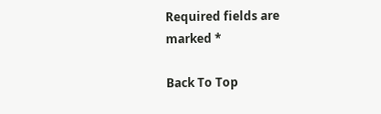Required fields are marked *

Back To Top